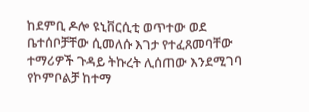ከደምቢ ዶሎ ዩኒቨርሲቲ ወጥተው ወደ ቤተሰቦቻቸው ሲመለሱ እገታ የተፈጸመባቸው ተማሪዎች ጉዳይ ትኩረት ሊሰጠው እንደሚገባ የኮምቦልቻ ከተማ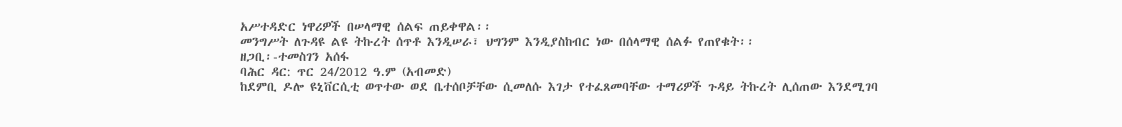አሥተዳድር ነዋሪዎች በሠላማዊ ሰልፍ ጠይቀዋል፡፡
መንግሥት ለጉዳዩ ልዩ ትኩረት ሰጥቶ እንዲሠራ፣ ህግንም እንዲያስከብር ነው በሰላማዊ ሰልፉ የጠየቁት፡፡
ዘጋቢ፡-ተመስገን አሰፋ
ባሕር ዳር: ጥር 24/2012 ዓ.ም (አብመድ)
ከደምቢ ዶሎ ዩኒቨርሲቲ ወጥተው ወደ ቤተሰቦቻቸው ሲመለሱ እገታ የተፈጸመባቸው ተማሪዎች ጉዳይ ትኩረት ሊሰጠው እንደሚገባ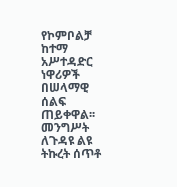የኮምቦልቻ ከተማ አሥተዳድር ነዋሪዎች በሠላማዊ ሰልፍ ጠይቀዋል፡፡
መንግሥት ለጉዳዩ ልዩ ትኩረት ሰጥቶ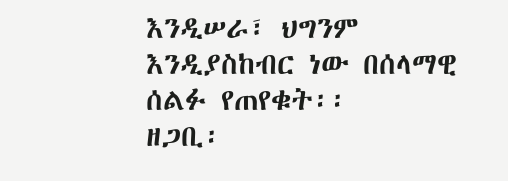እንዲሠራ፣ ህግንም እንዲያስከብር ነው በሰላማዊ ሰልፉ የጠየቁት፡፡
ዘጋቢ፡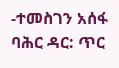-ተመስገን አሰፋ
ባሕር ዳር: ጥር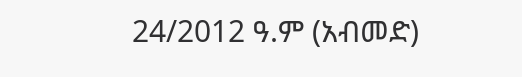24/2012 ዓ.ም (አብመድ)